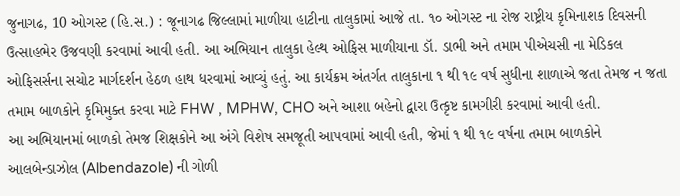જુનાગઢ, 10 ઓગસ્ટ (હિ.સ.) : જૂનાગઢ જિલ્લામાં માળીયા હાટીના તાલુકામાં આજે તા. ૧૦ ઓગસ્ટ ના રોજ રાષ્ટ્રીય કૃમિનાશક દિવસની ઉત્સાહભેર ઉજવણી કરવામાં આવી હતી. આ અભિયાન તાલુકા હેલ્થ ઓફિસ માળીયાના ડૉ. ડાભી અને તમામ પીએચસી ના મેડિકલ ઓફિસર્સના સચોટ માર્ગદર્શન હેઠળ હાથ ધરવામાં આવ્યું હતું. આ કાર્યક્રમ અંતર્ગત તાલુકાના ૧ થી ૧૯ વર્ષ સુધીના શાળાએ જતા તેમજ ન જતા તમામ બાળકોને કૃમિમુક્ત કરવા માટે FHW , MPHW, CHO અને આશા બહેનો દ્વારા ઉત્કૃષ્ટ કામગીરી કરવામાં આવી હતી.
આ અભિયાનમાં બાળકો તેમજ શિક્ષકોને આ અંગે વિશેષ સમજૂતી આપવામાં આવી હતી, જેમાં ૧ થી ૧૯ વર્ષના તમામ બાળકોને આલબેન્ડાઝોલ (Albendazole) ની ગોળી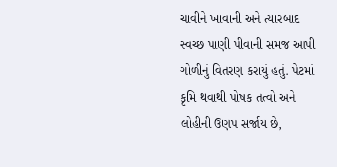ચાવીને ખાવાની અને ત્યારબાદ સ્વચ્છ પાણી પીવાની સમજ આપી ગોળીનું વિતરણ કરાયું હતું. પેટમાં કૃમિ થવાથી પોષક તત્વો અને લોહીની ઉણપ સર્જાય છે,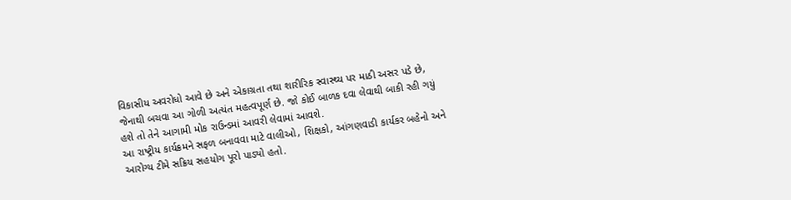વિકાસીય અવરોધો આવે છે અને એકાગ્રતા તથા શારીરિક સ્વાસ્થ્ય પર માઠી અસર પડે છે, જેનાથી બચવા આ ગોળી અત્યંત મહત્વપૂર્ણ છે. જો કોઈ બાળક દવા લેવાથી બાકી રહી ગયું હશે તો તેને આગામી મોક રાઉન્ડમાં આવરી લેવામાં આવશે.
આ રાષ્ટ્રીય કાર્યક્રમને સફળ બનાવવા માટે વાલીઓ, શિક્ષકો, આંગણવાડી કાર્યકર બહેનો અને આરોગ્ય ટીમે સક્રિય સહયોગ પૂરો પાડ્યો હતો.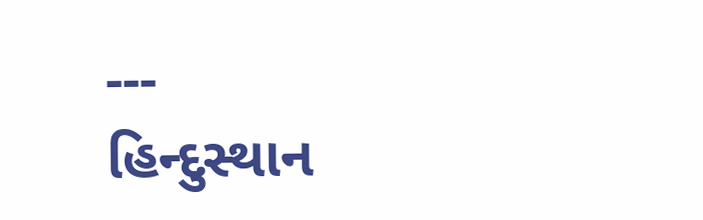---
હિન્દુસ્થાન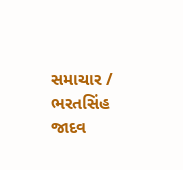સમાચાર / ભરતસિંહ જાદવ